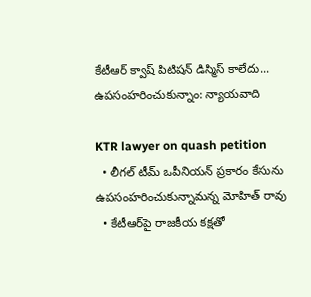కేటీఆర్ క్వాష్ పిటిషన్ డిస్మిస్ కాలేదు... ఉపసంహరించుకున్నాం: న్యాయవాది

KTR lawyer on quash petition
  • లీగల్ టీమ్ ఒపీనియన్ ప్రకారం కేసును ఉపసంహరించుకున్నామన్న మోహిత్ రావు
  • కేటీఆర్‌పై రాజకీయ కక్షతో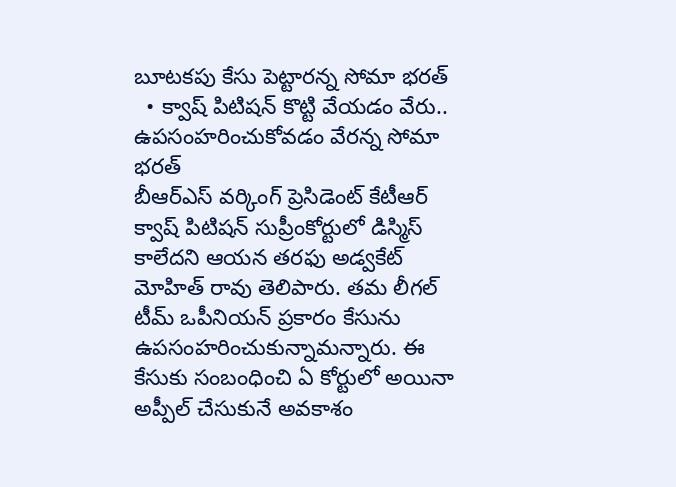బూటకపు కేసు పెట్టారన్న సోమా భరత్
  • క్వాష్ పిటిషన్ కొట్టి వేయడం వేరు.. ఉపసంహరించుకోవడం వేరన్న సోమా భరత్
బీఆర్ఎస్ వర్కింగ్ ప్రెసిడెంట్ కేటీఆర్ క్వాష్ పిటిషన్ సుప్రీంకోర్టులో డిస్మిస్ కాలేదని ఆయన తరఫు అడ్వకేట్ మోహిత్ రావు తెలిపారు. తమ లీగల్ టీమ్ ఒపీనియన్ ప్రకారం కేసును ఉపసంహరించుకున్నామన్నారు. ఈ కేసుకు సంబంధించి ఏ కోర్టులో అయినా అప్పీల్ చేసుకునే అవకాశం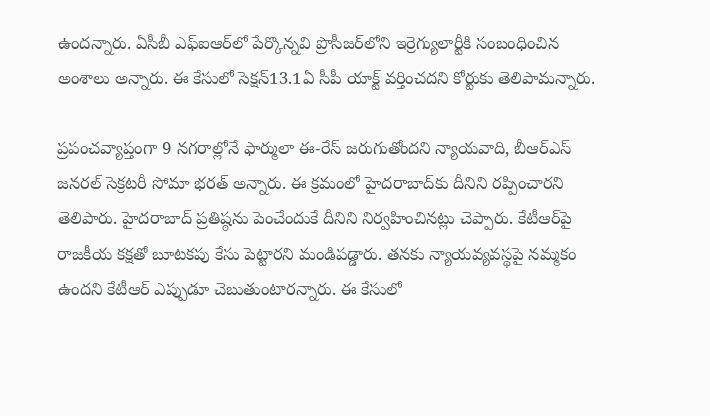ఉందన్నారు. ఏసీబీ ఎఫ్ఐఆర్‌లో పేర్కొన్నవి ప్రొసీజర్‌లోని ఇర్రెగ్యులార్టీకి సంబంధించిన అంశాలు అన్నారు. ఈ కేసులో సెక్షన్13.1ఏ సీపీ యాక్ట్ వర్తించదని కోర్టుకు తెలిపామన్నారు.

ప్రపంచవ్యాప్తంగా 9 నగరాల్లోనే ఫార్ములా ఈ-రేస్ జరుగుతోందని న్యాయవాది, బీఆర్ఎస్ జనరల్ సెక్రటరీ సోమా భరత్ అన్నారు. ఈ క్రమంలో హైదరాబాద్‌కు దీనిని రప్పించారని తెలిపారు. హైదరాబాద్ ప్రతిష్ఠను పెంచేందుకే దీనిని నిర్వహించినట్లు చెప్పారు. కేటీఆర్‌పై రాజకీయ కక్షతో బూటకపు కేసు పెట్టారని మండిపడ్డారు. తనకు న్యాయవ్యవస్థపై నమ్మకం ఉందని కేటీఆర్ ఎప్పుడూ చెబుతుంటారన్నారు. ఈ కేసులో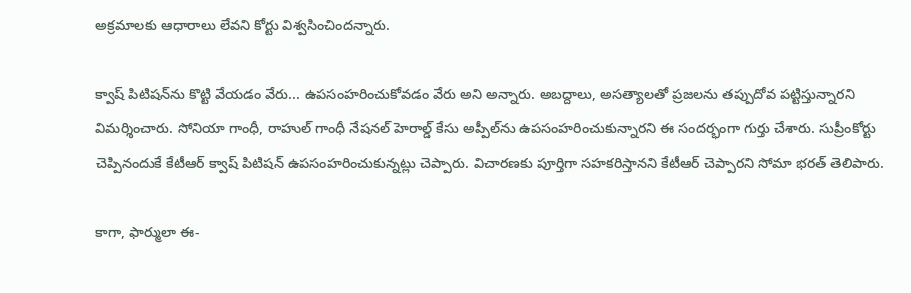అక్రమాలకు ఆధారాలు లేవని కోర్టు విశ్వసించిందన్నారు.

క్వాష్ పిటిషన్‌ను కొట్టి వేయడం వేరు... ఉపసంహరించుకోవడం వేరు అని అన్నారు. అబ‌ద్దాలు, అస‌త్యాల‌తో ప్ర‌జ‌ల‌ను త‌ప్పుదోవ పట్టిస్తున్నారని విమర్శించారు. సోనియా గాంధీ, రాహుల్ గాంధీ నేష‌న‌ల్ హెరాల్డ్ కేసు అప్పీల్‌ను ఉపసంహరించుకున్నారని ఈ సందర్భంగా గుర్తు చేశారు. సుప్రీంకోర్టు చెప్పినందుకే కేటీఆర్ క్వాష్ పిటిష‌న్ ఉపసంహరించుకున్నట్లు చెప్పారు. విచార‌ణ‌కు పూర్తిగా స‌హ‌క‌రిస్తాన‌ని కేటీఆర్ చెప్పారని సోమా భరత్ తెలిపారు.

కాగా, ఫార్ములా ఈ-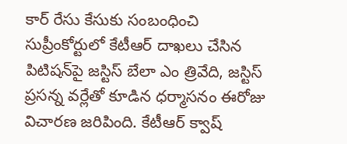కార్ రేసు కేసుకు సంబంధించి సుప్రీంకోర్టులో కేటీఆర్ దాఖలు చేసిన పిటిషన్‌పై జస్టిస్ బేలా ఎం త్రివేది, జస్టిస్ ప్రసన్న వర్లేతో కూడిన ధర్మాసనం ఈరోజు విచారణ జరిపింది. కేటీఆర్ క్వాష్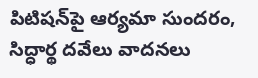పిటిషన్‌పై ఆర్యమా సుందరం, సిద్ధార్థ దవేలు వాదనలు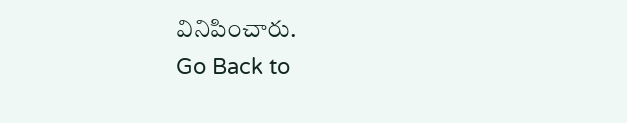వినిపించారు.
Go Back to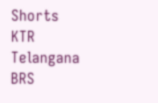Shorts
KTR
Telangana
BRS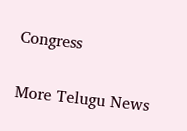Congress

More Telugu News